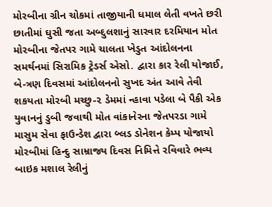મોરબીના ગ્રીન ચોકમાં તાજીયાની ધમાલ લેતી વખતે છરી છાતીમાં ઘુસી જતા અબ્દુલશાનું સારવાર દરમિયાન મોત મોરબીના જેતપર ગામે ચાલતા ખેડુત આંદોલનના સમર્થનમાં સિરામિક ટ્રેડર્સ એસો. દ્વારા કાર રેલી યોજાઈ, બે-ત્રણ દિવસમાં આંદોલનનો સુખદ અંત આવે તેવી શકયતા મોરબી મચ્છુ-૨ ડેમમાં ન્હાવા પડેલા બે પૈકી એક યુવાનનું ડુબી જવાથી મોત વાંકાનેરના જેતપરડા ગામે માસુમ સેવા ફાઉન્ડેશ દ્વારા બ્લડ ડોનેશન કેમ્પ યોજાયો મોરબીમાં હિન્દુ સામ્રાજ્ય દિવસ નિમિત્તે રવિવારે ભવ્ય બાઇક મશાલ રેલીનું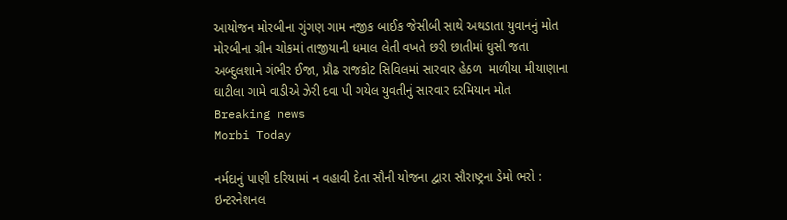આયોજન મોરબીના ગુંગણ ગામ નજીક બાઈક જેસીબી સાથે અથડાતા યુવાનનું મોત મોરબીના ગ્રીન ચોકમાં તાજીયાની ધમાલ લેતી વખતે છરી છાતીમાં ઘુસી જતા અબ્દુલશાને ગંભીર ઈજા, પ્રૌઢ રાજકોટ સિવિલમાં સારવાર હેઠળ  માળીયા મીયાણાના ઘાટીલા ગામે વાડીએ ઝેરી દવા પી ગયેલ યુવતીનું સારવાર દરમિયાન મોત
Breaking news
Morbi Today

નર્મદાનું પાણી દરિયામાં ન વહાવી દેતા સૌની યોજના દ્વારા સૌરાષ્ટ્રના ડેમો ભરો : ઇન્ટરનેશનલ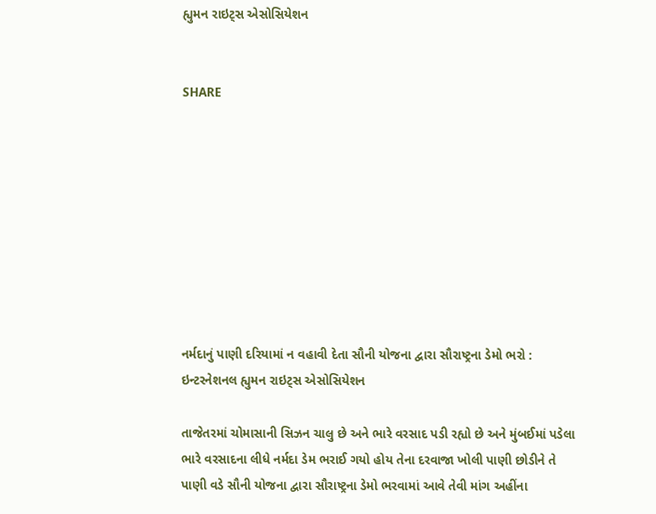હ્યુમન રાઇટ્સ એસોસિયેશન


SHARE









નર્મદાનું પાણી દરિયામાં ન વહાવી દેતા સૌની યોજના દ્વારા સૌરાષ્ટ્રના ડેમો ભરો : ઇન્ટરનેશનલ હ્યુમન રાઇટ્સ એસોસિયેશન

તાજેતરમાં ચોમાસાની સિઝન ચાલુ છે અને ભારે વરસાદ પડી રહ્યો છે અને મુંબઈમાં પડેલા ભારે વરસાદના લીધે નર્મદા ડેમ ભરાઈ ગયો હોય તેના દરવાજા ખોલી પાણી છોડીને તે પાણી વડે સૌની યોજના દ્વારા સૌરાષ્ટ્રના ડેમો ભરવામાં આવે તેવી માંગ અહીંના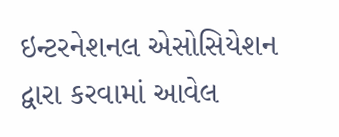ઇન્ટરનેશનલ એસોસિયેશન દ્વારા કરવામાં આવેલ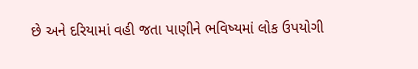છે અને દરિયામાં વહી જતા પાણીને ભવિષ્યમાં લોક ઉપયોગી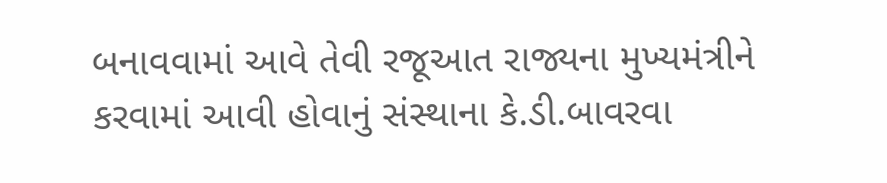બનાવવામાં આવે તેવી રજૂઆત રાજ્યના મુખ્યમંત્રીને કરવામાં આવી હોવાનું સંસ્થાના કે.ડી.બાવરવા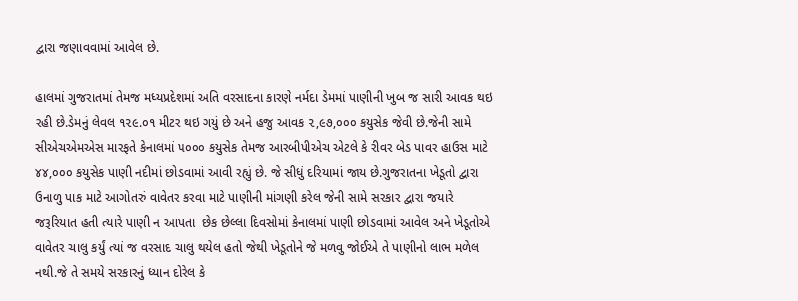દ્વારા જણાવવામાં આવેલ છે.

હાલમાં ગુજરાતમાં તેમજ મધ્યપ્રદેશમાં અતિ વરસાદના કારણે નર્મદા ડેમમાં પાણીની ખુબ જ સારી આવક થઇ રહી છે.ડેમનું લેવલ ૧૨૯.૦૧ મીટર થઇ ગયું છે અને હજુ આવક ૨,૯૭,૦૦૦ કયુસેક જેવી છે.જેની સામે સીએચએમએસ મારફતે કેનાલમાં ૫૦૦૦ કયુસેક તેમજ આરબીપીએચ એટલે કે રીવર બેડ પાવર હાઉસ માટે ૪૪,૦૦૦ કયુસેક પાણી નદીમાં છોડવામાં આવી રહ્યું છે. જે સીધું દરિયામાં જાય છે.ગુજરાતના ખેડૂતો દ્વારા ઉનાળુ પાક માટે આગોતરું વાવેતર કરવા માટે પાણીની માંગણી કરેલ જેની સામે સરકાર દ્વારા જયારે જરૂરિયાત હતી ત્યારે પાણી ન આપતા  છેક છેલ્લા દિવસોમાં કેનાલમાં પાણી છોડવામાં આવેલ અને ખેડૂતોએ વાવેતર ચાલુ કર્યું ત્યાં જ વરસાદ ચાલુ થયેલ હતો જેથી ખેડૂતોને જે મળવુ જોઈએ તે પાણીનો લાભ મળેલ નથી.જે તે સમયે સરકારનું ધ્યાન દોરેલ કે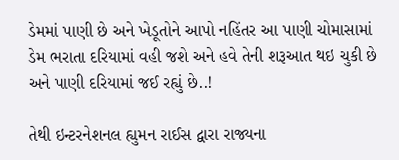ડેમમાં પાણી છે અને ખેડૂતોને આપો નહિંતર આ પાણી ચોમાસામાં ડેમ ભરાતા દરિયામાં વહી જશે અને હવે તેની શરૂઆત થઇ ચુકી છે અને પાણી દરિયામાં જઈ રહ્યું છે..!

તેથી ઇન્ટરનેશનલ હ્યુમન રાઈસ દ્વારા રાજ્યના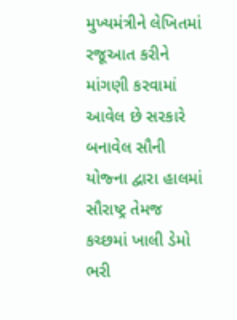મુખ્યમંત્રીને લેખિતમાં રજૂઆત કરીને માંગણી કરવામાં આવેલ છે સરકારે બનાવેલ સૌની યોજ્ના દ્વારા હાલમાં સૌરાષ્ટ્ર તેમજ કચ્છમાં ખાલી ડેમો ભરી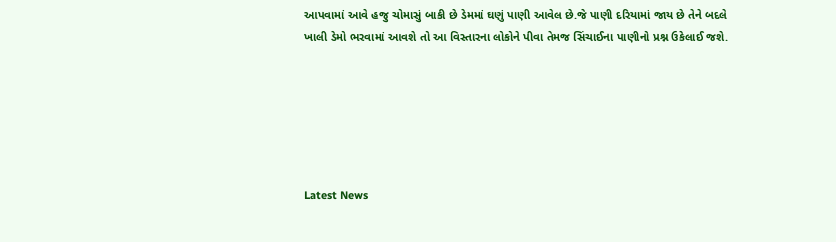આપવામાં આવે હજુ ચોમાસું બાકી છે ડેમમાં ઘણું પાણી આવેલ છે.જે પાણી દરિયામાં જાય છે તેને બદલે ખાલી ડેમો ભરવામાં આવશે તો આ વિસ્તારના લોકોને પીવા તેમજ સિંચાઈના પાણીનો પ્રશ્ન ઉકેલાઈ જશે.






Latest News